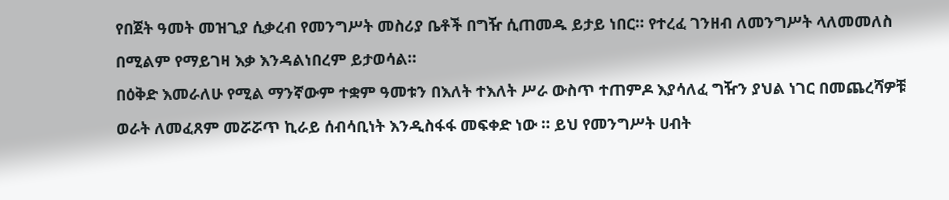የበጀት ዓመት መዝጊያ ሲቃረብ የመንግሥት መስሪያ ቤቶች በግዥ ሲጠመዱ ይታይ ነበር። የተረፈ ገንዘብ ለመንግሥት ላለመመለስ በሚልም የማይገዛ እቃ እንዳልነበረም ይታወሳል።
በዕቅድ እመራለሁ የሚል ማንኛውም ተቋም ዓመቱን በእለት ተእለት ሥራ ውስጥ ተጠምዶ እያሳለፈ ግዥን ያህል ነገር በመጨረሻዎቹ ወራት ለመፈጸም መሯሯጥ ኪራይ ሰብሳቢነት እንዲስፋፋ መፍቀድ ነው ። ይህ የመንግሥት ሀብት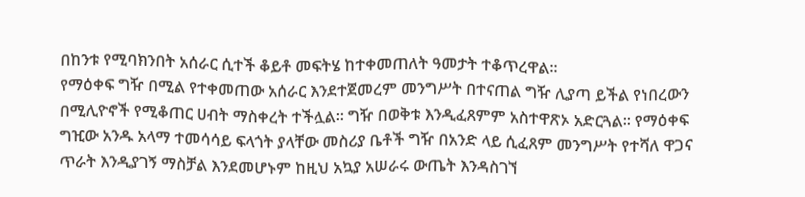በከንቱ የሚባክንበት አሰራር ሲተች ቆይቶ መፍትሄ ከተቀመጠለት ዓመታት ተቆጥረዋል።
የማዕቀፍ ግዥ በሚል የተቀመጠው አሰራር እንደተጀመረም መንግሥት በተናጠል ግዥ ሊያጣ ይችል የነበረውን በሚሊዮኖች የሚቆጠር ሀብት ማስቀረት ተችሏል። ግዥ በወቅቱ እንዲፈጸምም አስተዋጽኦ አድርጓል። የማዕቀፍ ግዢው አንዱ አላማ ተመሳሳይ ፍላጎት ያላቸው መስሪያ ቤቶች ግዥ በአንድ ላይ ሲፈጸም መንግሥት የተሻለ ዋጋና ጥራት እንዲያገኝ ማስቻል እንደመሆኑም ከዚህ አኳያ አሠራሩ ውጤት እንዳስገኘ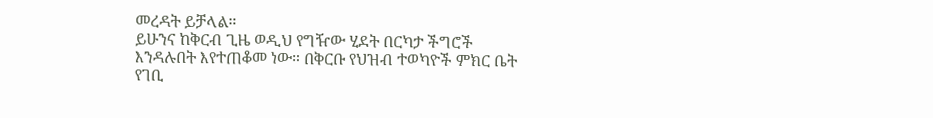መረዳት ይቻላል።
ይሁንና ከቅርብ ጊዜ ወዲህ የግዥው ሂደት በርካታ ችግሮች እንዳሉበት እየተጠቆመ ነው። በቅርቡ የህዝብ ተወካዮች ምክር ቤት የገቢ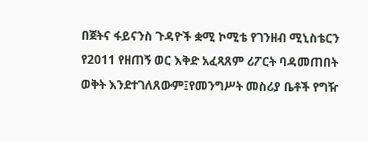በጀትና ፋይናንስ ጉዳዮች ቋሚ ኮሚቴ የገንዘብ ሚኒስቴርን የ2011 የዘጠኝ ወር እቅድ አፈጻጸም ሪፖርት ባዳመጠበት ወቅት እንደተገለጸውም፤የመንግሥት መስሪያ ቤቶች የግዥ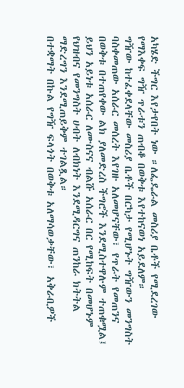አካሄድ ችግር እየታየበት ነው ።ለፌዴራል መስሪያ ቤቶች የሚደረገው የማእቀፍ ግዥ ጥራቱን ጠብቆ በወቅቱ እየተከናወነ አይደለም።
ግዥው ከተፈቀደላቸው መስሪያ ቤቶች በርካታ የሚሆኑት ግዥውን መንግስት ባስቀመጠው አሰራር መሰረት እየገዙ አለመሆናቸው፣ የጥራት የመጠንና በወቅቱ በተጠየቀው ልክ ያለመድረስ ችግሮች እንደሚስተዋሉም ተጠቁሟል፤ ይህን አይነቱ አሰራር ለሙስናና ብልሹ አሰራር በር የሚከፍት በመሆኑም የህዝብና የመንግስት ሀብት ለብክነት እንደሚዳርግና ጠንከራ ክትትል ማድረግን እንደሚጠይቅም ተገልጿል።
በተቋማት በኩል የግዥ ፍላጎት በወቅቱ አለማሳወቃቸው፣ አቅራቢዎች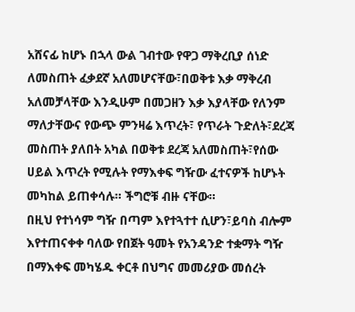አሸናፊ ከሆኑ በኋላ ውል ገብተው የዋጋ ማቅረቢያ ሰነድ ለመስጠት ፈቃደኛ አለመሆናቸው፣በወቅቱ እቃ ማቅረብ አለመቻላቸው እንዲሁም በመጋዘን እቃ እያላቸው የለንም ማለታቸውና የውጭ ምንዛሬ እጥረት፣ የጥራት ጉድለት፣ደረጃ መስጠት ያለበት አካል በወቅቱ ደረጃ አለመስጠት፣የሰው ሀይል እጥረት የሚሉት የማእቀፍ ግዥው ፈተናዎች ከሆኑት መካከል ይጠቀሳሉ። ችግሮቹ ብዙ ናቸው።
በዚህ የተነሳም ግዥ በጣም እየተጓተተ ሲሆን፣ይባስ ብሎም እየተጠናቀቀ ባለው የበጀት ዓመት የአንዳንድ ተቋማት ግዥ በማእቀፍ መካሄዱ ቀርቶ በህግና መመሪያው መሰረት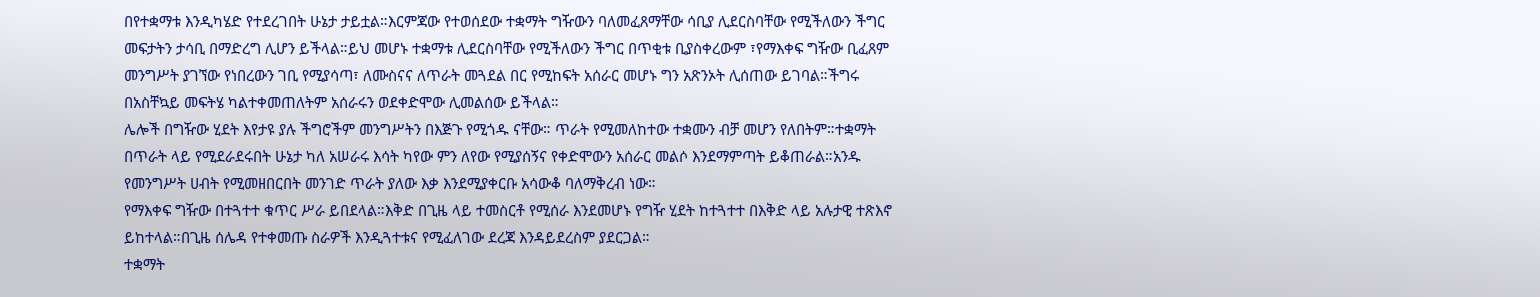በየተቋማቱ እንዲካሄድ የተደረገበት ሁኔታ ታይቷል።እርምጃው የተወሰደው ተቋማት ግዥውን ባለመፈጸማቸው ሳቢያ ሊደርስባቸው የሚችለውን ችግር መፍታትን ታሳቢ በማድረግ ሊሆን ይችላል።ይህ መሆኑ ተቋማቱ ሊደርስባቸው የሚችለውን ችግር በጥቂቱ ቢያስቀረውም ፣የማእቀፍ ግዥው ቢፈጸም መንግሥት ያገኘው የነበረውን ገቢ የሚያሳጣ፣ ለሙስናና ለጥራት መጓደል በር የሚከፍት አሰራር መሆኑ ግን አጽንኦት ሊሰጠው ይገባል።ችግሩ በአስቸኳይ መፍትሄ ካልተቀመጠለትም አሰራሩን ወደቀድሞው ሊመልሰው ይችላል።
ሌሎች በግዥው ሂደት እየታዩ ያሉ ችግሮችም መንግሥትን በእጅጉ የሚጎዱ ናቸው። ጥራት የሚመለከተው ተቋሙን ብቻ መሆን የለበትም።ተቋማት በጥራት ላይ የሚደራደሩበት ሁኔታ ካለ አሠራሩ እሳት ካየው ምን ለየው የሚያሰኝና የቀድሞውን አሰራር መልሶ እንደማምጣት ይቆጠራል።አንዱ የመንግሥት ሀብት የሚመዘበርበት መንገድ ጥራት ያለው እቃ እንደሚያቀርቡ አሳውቆ ባለማቅረብ ነው።
የማእቀፍ ግዥው በተጓተተ ቁጥር ሥራ ይበደላል።እቅድ በጊዜ ላይ ተመስርቶ የሚሰራ እንደመሆኑ የግዥ ሂደት ከተጓተተ በእቅድ ላይ አሉታዊ ተጽእኖ ይከተላል።በጊዜ ሰሌዳ የተቀመጡ ስራዎች እንዲጓተቱና የሚፈለገው ደረጃ እንዳይደረስም ያደርጋል።
ተቋማት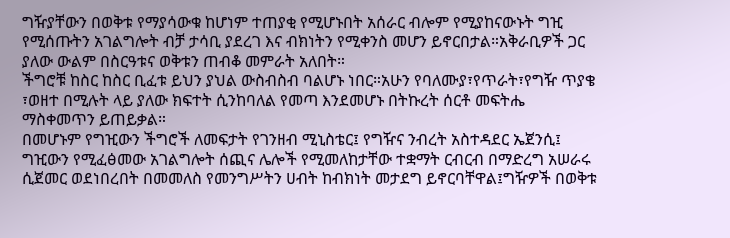ግዥያቸውን በወቅቱ የማያሳውቁ ከሆነም ተጠያቂ የሚሆኑበት አሰራር ብሎም የሚያከናውኑት ግዢ የሚሰጡትን አገልግሎት ብቻ ታሳቢ ያደረገ እና ብክነትን የሚቀንስ መሆን ይኖርበታል።አቅራቢዎች ጋር ያለው ውልም በስርዓቱና ወቅቱን ጠብቆ መምራት አለበት።
ችግሮቹ ከስር ከስር ቢፈቱ ይህን ያህል ውስብስብ ባልሆኑ ነበር።አሁን የባለሙያ፣የጥራት፣የግዥ ጥያቄ ፣ወዘተ በሚሉት ላይ ያለው ክፍተት ሲንከባለል የመጣ እንደመሆኑ በትኩረት ሰርቶ መፍትሔ ማስቀመጥን ይጠይቃል።
በመሆኑም የግዢውን ችግሮች ለመፍታት የገንዘብ ሚኒስቴር፤ የግዥና ንብረት አስተዳደር ኤጀንሲ፤ ግዢውን የሚፈፅመው አገልግሎት ሰጪና ሌሎች የሚመለከታቸው ተቋማት ርብርብ በማድረግ አሠራሩ ሲጀመር ወደነበረበት በመመለስ የመንግሥትን ሀብት ከብክነት መታደግ ይኖርባቸዋል፤ግዥዎች በወቅቱ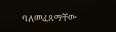ባለመፈጸማቸው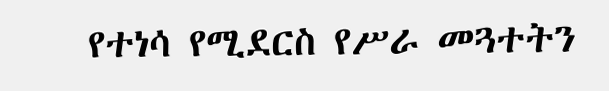የተነሳ የሚደርስ የሥራ መጓተትን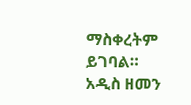ማስቀረትም ይገባል።
አዲስ ዘመን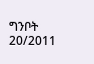ግንቦት 20/2011